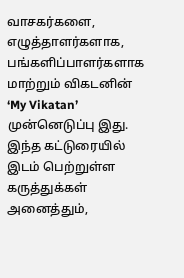வாசகர்களை, எழுத்தாளர்களாக, பங்களிப்பாளர்களாக மாற்றும் விகடனின் ‘My Vikatan’ முன்னெடுப்பு இது. இந்த கட்டுரையில் இடம் பெற்றுள்ள கருத்துக்கள் அனைத்தும்,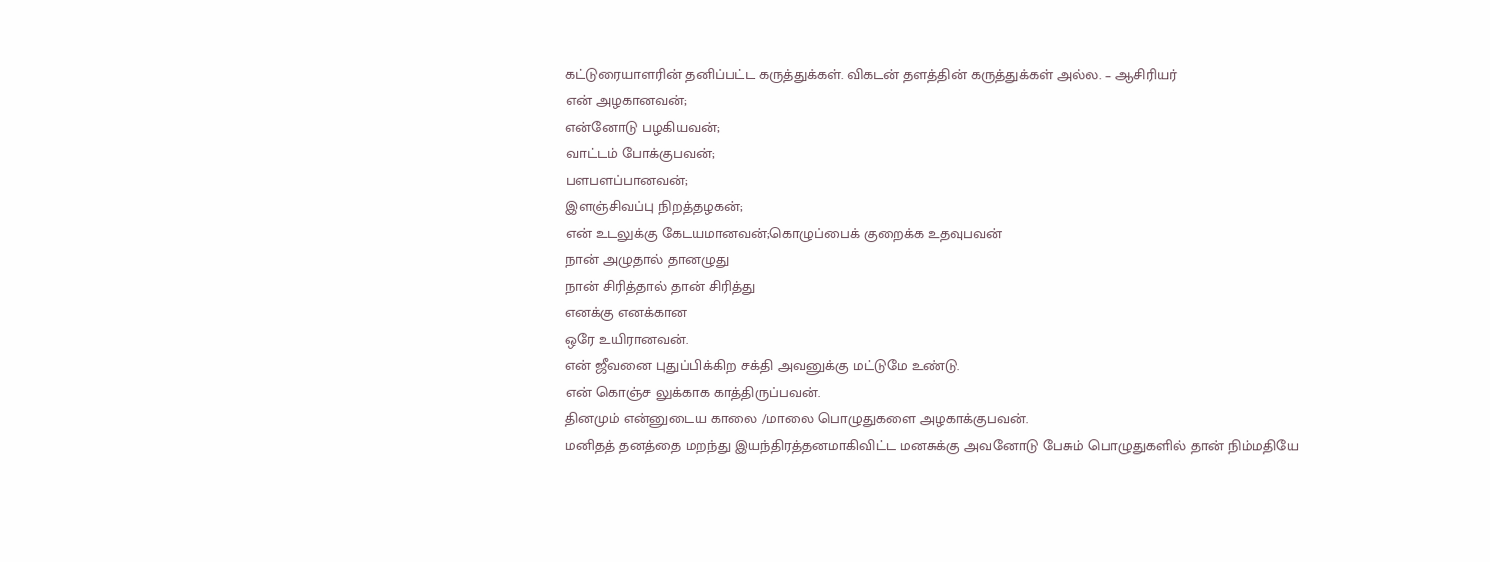கட்டுரையாளரின் தனிப்பட்ட கருத்துக்கள். விகடன் தளத்தின் கருத்துக்கள் அல்ல. – ஆசிரியர்
என் அழகானவன்;
என்னோடு பழகியவன்;
வாட்டம் போக்குபவன்;
பளபளப்பானவன்;
இளஞ்சிவப்பு நிறத்தழகன்;
என் உடலுக்கு கேடயமானவன்;கொழுப்பைக் குறைக்க உதவுபவன்
நான் அழுதால் தானழுது
நான் சிரித்தால் தான் சிரித்து
எனக்கு எனக்கான
ஒரே உயிரானவன்.
என் ஜீவனை புதுப்பிக்கிற சக்தி அவனுக்கு மட்டுமே உண்டு.
என் கொஞ்ச லுக்காக காத்திருப்பவன்.
தினமும் என்னுடைய காலை /மாலை பொழுதுகளை அழகாக்குபவன்.
மனிதத் தனத்தை மறந்து இயந்திரத்தனமாகிவிட்ட மனசுக்கு அவனோடு பேசும் பொழுதுகளில் தான் நிம்மதியே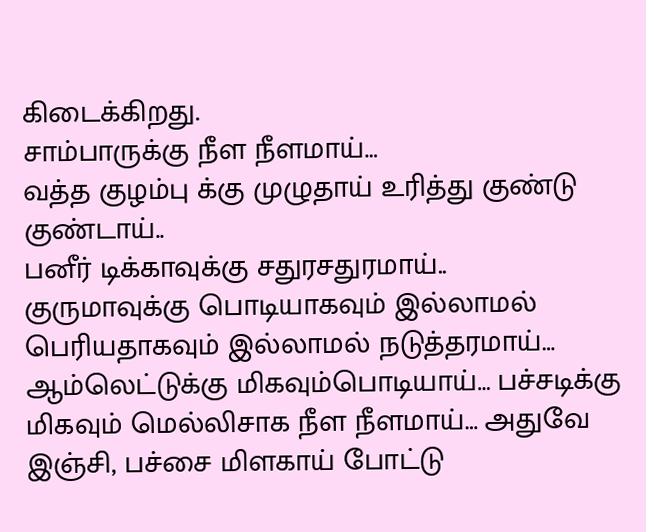கிடைக்கிறது.
சாம்பாருக்கு நீள நீளமாய்…
வத்த குழம்பு க்கு முழுதாய் உரித்து குண்டு குண்டாய்..
பனீர் டிக்காவுக்கு சதுரசதுரமாய்..
குருமாவுக்கு பொடியாகவும் இல்லாமல் பெரியதாகவும் இல்லாமல் நடுத்தரமாய்…
ஆம்லெட்டுக்கு மிகவும்பொடியாய்… பச்சடிக்கு மிகவும் மெல்லிசாக நீள நீளமாய்… அதுவே இஞ்சி, பச்சை மிளகாய் போட்டு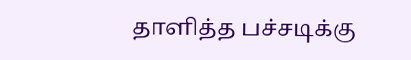தாளித்த பச்சடிக்கு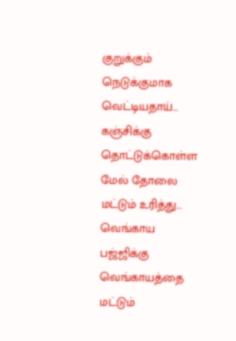குறுக்கும் நெடுக்குமாக வெட்டியதாய்…
கஞ்சிக்கு தொட்டுக்கொள்ள மேல் தோலை மட்டும் உரித்து…
வெங்காய பஜ்ஜிக்கு வெங்காயத்தை மட்டும்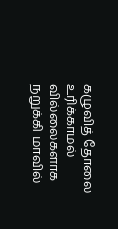கழுவித் தோலை உரிக்காமல் வில்லைகளாக நறுக்கி மாவில்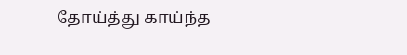தோய்த்து காய்ந்த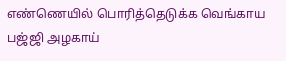எண்ணெயில் பொரித்தெடுக்க வெங்காய பஜ்ஜி அழகாய்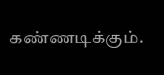கண்ணடிக்கும்.